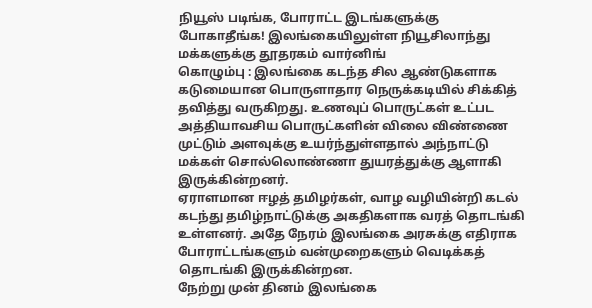நியூஸ் படிங்க, போராட்ட இடங்களுக்கு போகாதீங்க! இலங்கையிலுள்ள நியூசிலாந்து மக்களுக்கு தூதரகம் வார்னிங்
கொழும்பு : இலங்கை கடந்த சில ஆண்டுகளாக கடுமையான பொருளாதார நெருக்கடியில் சிக்கித் தவித்து வருகிறது. உணவுப் பொருட்கள் உட்பட அத்தியாவசிய பொருட்களின் விலை விண்ணை முட்டும் அளவுக்கு உயர்ந்துள்ளதால் அந்நாட்டு மக்கள் சொல்லொண்ணா துயரத்துக்கு ஆளாகி இருக்கின்றனர்.
ஏராளமான ஈழத் தமிழர்கள், வாழ வழியின்றி கடல் கடந்து தமிழ்நாட்டுக்கு அகதிகளாக வரத் தொடங்கி உள்ளனர். அதே நேரம் இலங்கை அரசுக்கு எதிராக போராட்டங்களும் வன்முறைகளும் வெடிக்கத் தொடங்கி இருக்கின்றன.
நேற்று முன் தினம் இலங்கை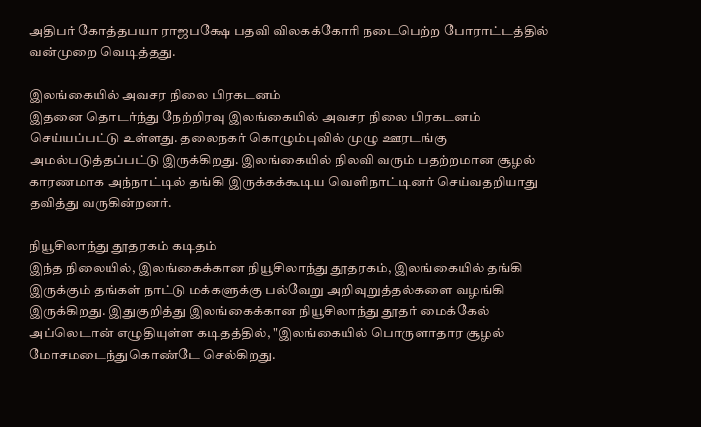அதிபர் கோத்தபயா ராஜபக்ஷே பதவி விலகக்கோரி நடைபெற்ற போராட்டத்தில் வன்முறை வெடித்தது.

இலங்கையில் அவசர நிலை பிரகடனம்
இதனை தொடர்ந்து நேற்றிரவு இலங்கையில் அவசர நிலை பிரகடனம் செய்யப்பட்டு உள்ளது. தலைநகர் கொழும்புவில் முழு ஊரடங்கு அமல்படுத்தப்பட்டு இருக்கிறது. இலங்கையில் நிலவி வரும் பதற்றமான சூழல் காரணமாக அந்நாட்டில் தங்கி இருக்கக்கூடிய வெளிநாட்டினர் செய்வதறியாது தவித்து வருகின்றனர்.

நியூசிலாந்து தூதரகம் கடிதம்
இந்த நிலையில், இலங்கைக்கான நியூசிலாந்து தூதரகம், இலங்கையில் தங்கி இருக்கும் தங்கள் நாட்டு மக்களுக்கு பல்வேறு அறிவுறுத்தல்களை வழங்கி இருக்கிறது. இதுகுறித்து இலங்கைக்கான நியூசிலாந்து தூதர் மைக்கேல் அப்லெடான் எழுதியுள்ள கடிதத்தில், "இலங்கையில் பொருளாதார சூழல் மோசமடைந்துகொண்டே செல்கிறது.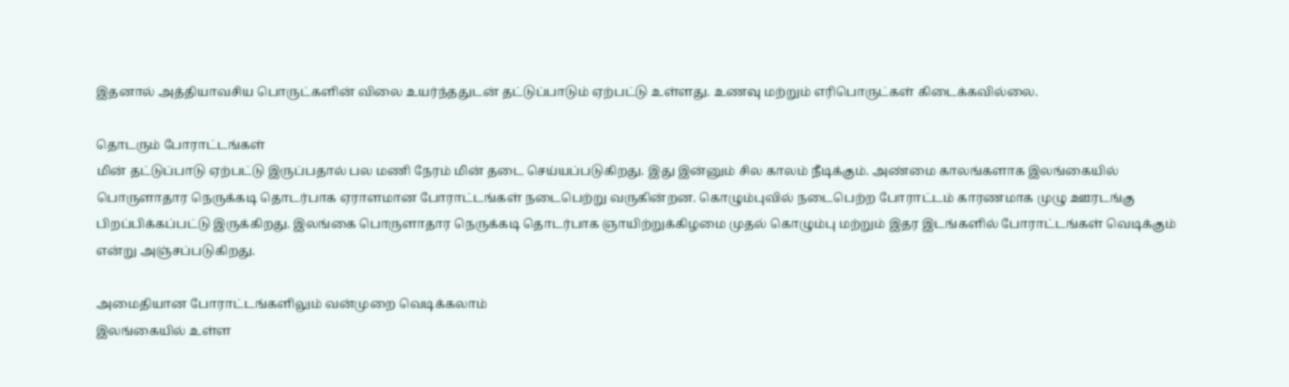இதனால் அத்தியாவசிய பொருட்களின் விலை உயர்ந்ததுடன் தட்டுப்பாடும் ஏற்பட்டு உள்ளது. உணவு மற்றும் எரிபொருட்கள் கிடைக்கவில்லை.

தொடரும் போராட்டங்கள்
மின் தட்டுப்பாடு ஏற்பட்டு இருப்பதால் பல மணி நேரம் மின் தடை செய்யப்படுகிறது. இது இன்னும் சில காலம் நீடிக்கும். அண்மை காலங்களாக இலங்கையில் பொருளாதார நெருக்கடி தொடர்பாக ஏராளமான போராட்டங்கள் நடைபெற்று வருகின்றன. கொழும்புவில் நடைபெற்ற போராட்டம் காரணமாக முழு ஊரடங்கு பிறப்பிக்கப்பட்டு இருக்கிறது. இலங்கை பொருளாதார நெருக்கடி தொடர்பாக ஞாயிற்றுக்கிழமை முதல் கொழும்பு மற்றும் இதர இடங்களில் போராட்டங்கள் வெடிக்கும் என்று அஞ்சப்படுகிறது.

அமைதியான போராட்டங்களிலும் வன்முறை வெடிக்கலாம்
இலங்கையில் உள்ள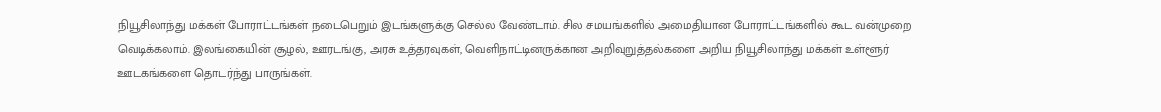நியூசிலாந்து மக்கள் போராட்டங்கள் நடைபெறும் இடங்களுக்கு செல்ல வேண்டாம். சில சமயங்களில் அமைதியான போராட்டங்களில் கூட வன்முறை வெடிக்கலாம். இலங்கையின் சூழல், ஊரடங்கு, அரசு உத்தரவுகள், வெளிநாட்டினருக்கான அறிவுறுத்தல்களை அறிய நியூசிலாந்து மக்கள் உள்ளூர் ஊடகங்களை தொடர்ந்து பாருங்கள்.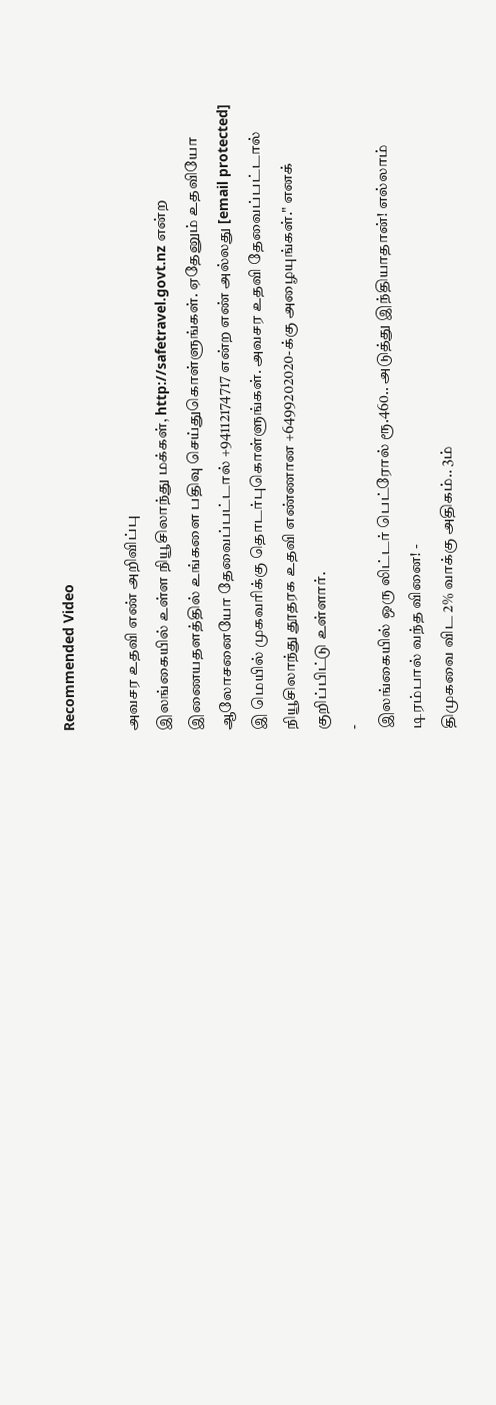Recommended Video

அவசர உதவி எண் அறிவிப்பு
இலங்கையில் உள்ள நியூசிலாந்து மக்கள், http://safetravel.govt.nz என்ற இணையதளத்தில் உங்களை பதிவு செய்துகொள்ளுங்கள். ஏதேனும் உதவியோ ஆலோசனையோ தேவைப்பட்டால் +94112174717 என்ற எண் அல்லது [email protected] இ மெயில் முகவரிக்கு தொடர்புகொள்ளுங்கள். அவசர உதவி தேவைப்பட்டால் நியூசிலாந்து தூதரக உதவி எண்ணான +6499202020-க்கு அழையுங்கள்." எனக் குறிப்பிட்டு உள்ளார்.
-
இலங்கையில் ஒரு லிட்டர் பெட்ரோல் ரூ.460.. அடுத்து இந்தியாதான்! எல்லாம் டிரம்பால் வந்த வினை! -
திமுகவை விட 2% வாக்கு அதிகம்.. 3ம்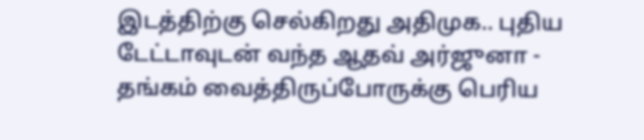இடத்திற்கு செல்கிறது அதிமுக.. புதிய டேட்டாவுடன் வந்த ஆதவ் அர்ஜுனா -
தங்கம் வைத்திருப்போருக்கு பெரிய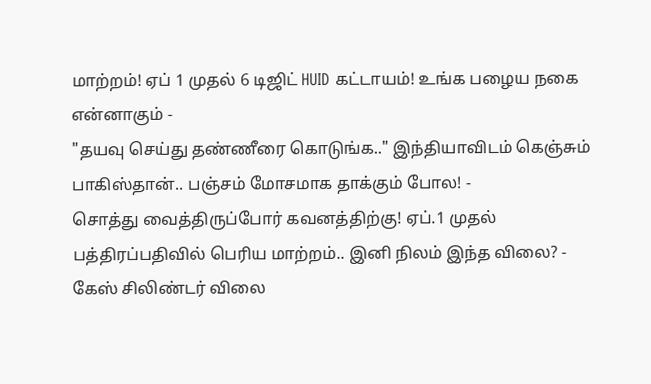மாற்றம்! ஏப் 1 முதல் 6 டிஜிட் HUID கட்டாயம்! உங்க பழைய நகை என்னாகும் -
"தயவு செய்து தண்ணீரை கொடுங்க.." இந்தியாவிடம் கெஞ்சும் பாகிஸ்தான்.. பஞ்சம் மோசமாக தாக்கும் போல! -
சொத்து வைத்திருப்போர் கவனத்திற்கு! ஏப்.1 முதல் பத்திரப்பதிவில் பெரிய மாற்றம்.. இனி நிலம் இந்த விலை? -
கேஸ் சிலிண்டர் விலை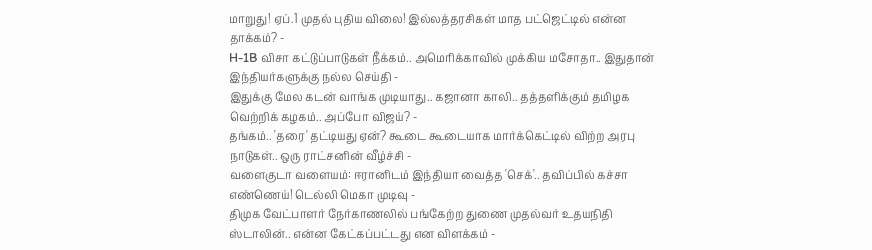மாறுது! ஏப்.1 முதல் புதிய விலை! இல்லத்தரசிகள் மாத பட்ஜெட்டில் என்ன தாக்கம்? -
H-1B விசா கட்டுப்பாடுகள் நீக்கம்.. அமெரிக்காவில் முக்கிய மசோதா.. இதுதான் இந்தியர்களுக்கு நல்ல செய்தி -
இதுக்கு மேல கடன் வாங்க முடியாது.. கஜானா காலி.. தத்தளிக்கும் தமிழக வெற்றிக் கழகம்.. அப்போ விஜய்? -
தங்கம்.. 'தரை' தட்டியது ஏன்? கூடை கூடையாக மார்க்கெட்டில் விற்ற அரபு நாடுகள்.. ஒரு ராட்சனின் வீழ்ச்சி -
வளைகுடா வளையம்: ஈரானிடம் இந்தியா வைத்த 'செக்'.. தவிப்பில் கச்சா எண்ணெய்! டெல்லி மெகா முடிவு -
திமுக வேட்பாளர் நேர்காணலில் பங்கேற்ற துணை முதல்வர் உதயநிதி ஸ்டாலின்.. என்ன கேட்கப்பட்டது என விளக்கம் -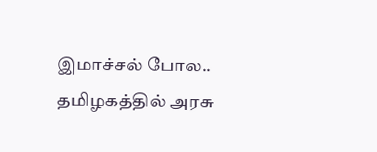இமாச்சல் போல.. தமிழகத்தில் அரசு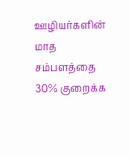ஊழியர்களின் மாத சம்பளத்தை 30% குறைக்க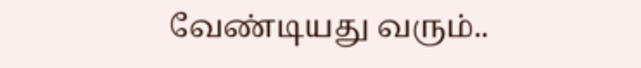வேண்டியது வரும்..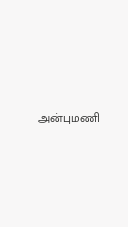அன்புமணி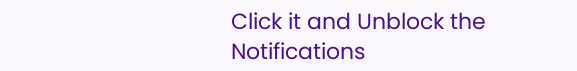Click it and Unblock the Notifications